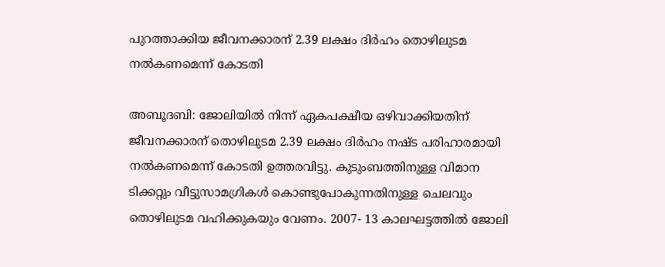പുറത്താക്കിയ ജീവനക്കാരന് 2.39 ലക്ഷം ദിര്‍ഹം തൊഴിലുടമ നല്‍കണമെന്ന് കോടതി

അബൂദബി: ജോലിയില്‍ നിന്ന് ഏകപക്ഷീയ ഒഴിവാക്കിയതിന് ജീവനക്കാരന് തൊഴിലുടമ 2.39 ലക്ഷം ദിര്‍ഹം നഷ്ട പരിഹാരമായി നല്‍കണമെന്ന് കോടതി ഉത്തരവിട്ടു. കുടുംബത്തിനുള്ള വിമാന ടിക്കറ്റും വീട്ടുസാമഗ്രികള്‍ കൊണ്ടുപോകുന്നതിനുള്ള ചെലവും തൊഴിലുടമ വഹിക്കുകയും വേണം. 2007- 13 കാലഘട്ടത്തില്‍ ജോലി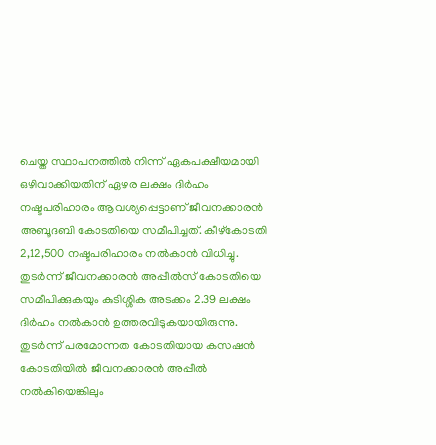ചെയ്ത സ്ഥാപനത്തില്‍ നിന്ന് ഏകപക്ഷീയമായി ഒഴിവാക്കിയതിന് ഏഴര ലക്ഷം ദിര്‍ഹം നഷ്ടപരിഹാരം ആവശ്യപ്പെട്ടാണ് ജീവനക്കാരന്‍ അബൂദബി കോടതിയെ സമീപിച്ചത്. കീഴ്കോടതി 2,12,500 നഷ്ടപരിഹാരം നല്‍കാന്‍ വിധിച്ചു. തുടര്‍ന്ന് ജീവനക്കാരന്‍ അപ്പീല്‍സ് കോടതിയെ സമീപിക്കുകയും കുടിശ്ശിക അടക്കം 2.39 ലക്ഷം ദിര്‍ഹം നല്‍കാന്‍ ഉത്തരവിടുകയായിരുന്നു.  തുടര്‍ന്ന് പരമോന്നത കോടതിയായ കസഷന്‍ കോടതിയില്‍ ജീവനക്കാരന്‍ അപ്പീല്‍ നല്‍കിയെങ്കിലും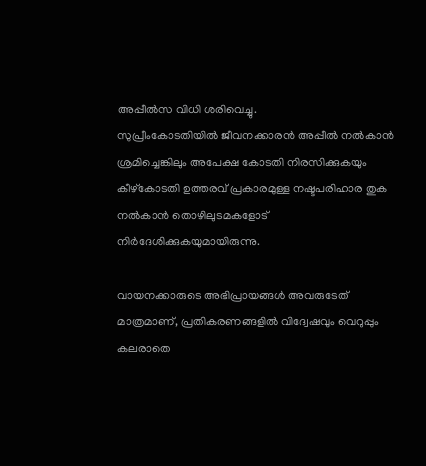അപ്പീല്‍സ വിധി ശരിവെച്ചു.
സുപ്രീംകോടതിയില്‍ ജീവനക്കാരന്‍ അപ്പീല്‍ നല്‍കാന്‍ ശ്രമിച്ചെങ്കിലും അപേക്ഷ കോടതി നിരസിക്കുകയും കീഴ്കോടതി ഉത്തരവ് പ്രകാരമുള്ള നഷ്ടപരിഹാര തുക നല്‍കാന്‍ തൊഴിലുടമകളോട് നിര്‍ദേശിക്കുകയുമായിരുന്നു.

വായനക്കാരുടെ അഭിപ്രായങ്ങള്‍ അവരുടേത് മാത്രമാണ്, പ്രതികരണങ്ങളിൽ വിദ്വേഷവും വെറുപ്പും കലരാതെ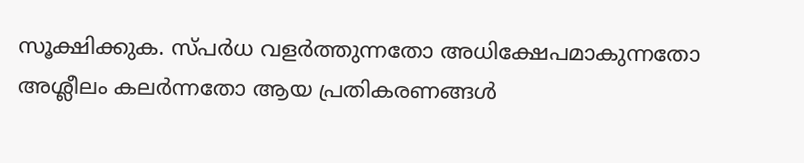സൂക്ഷിക്കുക. സ്പർധ വളർത്തുന്നതോ അധിക്ഷേപമാകുന്നതോ അശ്ലീലം കലർന്നതോ ആയ പ്രതികരണങ്ങൾ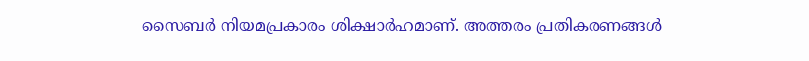സൈബർ നിയമപ്രകാരം ശിക്ഷാർഹമാണ്. അത്തരം പ്രതികരണങ്ങൾ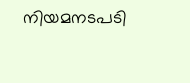നിയമനടപടി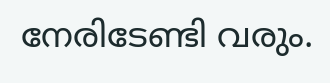നേരിടേണ്ടി വരും.